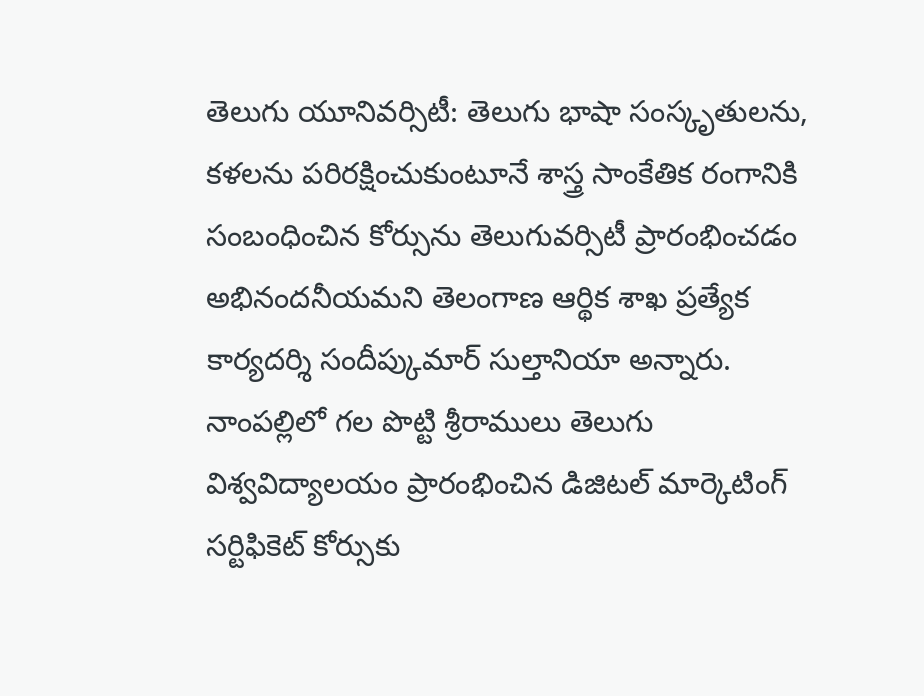తెలుగు యూనివర్సిటీ: తెలుగు భాషా సంస్కృతులను, కళలను పరిరక్షించుకుంటూనే శాస్త్ర సాంకేతిక రంగానికి సంబంధించిన కోర్సును తెలుగువర్సిటీ ప్రారంభించడం అభినందనీయమని తెలంగాణ ఆర్థిక శాఖ ప్రత్యేక కార్యదర్శి సందీప్కుమార్ సుల్తానియా అన్నారు. నాంపల్లిలో గల పొట్టి శ్రీరాములు తెలుగు విశ్వవిద్యాలయం ప్రారంభించిన డిజిటల్ మార్కెటింగ్ సర్టిఫికెట్ కోర్సుకు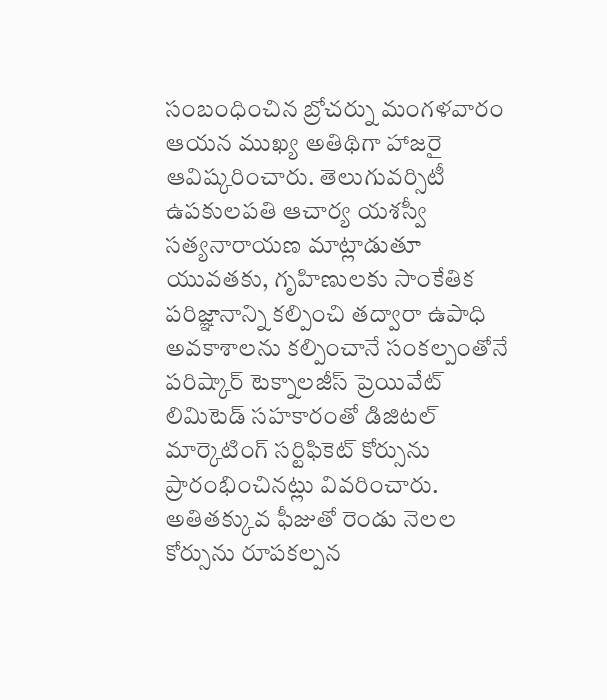సంబంధించిన బ్రోచర్ను మంగళవారం ఆయన ముఖ్య అతిథిగా హాజరై ఆవిష్కరించారు. తెలుగువర్సిటీ ఉపకులపతి ఆచార్య యశస్వీ సత్యనారాయణ మాట్లాడుతూ యువతకు, గృహిణులకు సాంకేతిక పరిజ్ఞానాన్ని కల్పించి తద్వారా ఉపాధి అవకాశాలను కల్పించానే సంకల్పంతోనే పరిష్కార్ టెక్నాలజీస్ ప్రెయివేట్ లిమిటెడ్ సహకారంతో డిజిటల్ మార్కెటింగ్ సర్టిఫికెట్ కోర్సును ప్రారంభించినట్లు వివరించారు. అతితక్కువ ఫీజుతో రెండు నెలల కోర్సును రూపకల్పన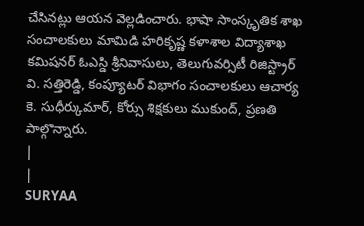చేసినట్లు ఆయన వెల్లడించారు. భాషా సాంస్కృతిక శాఖ సంచాలకులు మామిడి హరికృష్ణ కళాశాల విద్యాశాఖ కమిషనర్ ఓఎస్డి శ్రీనివాసులు, తెలుగువర్సిటీ రిజిస్ట్రార్ వి. సత్తిరెడ్డి, కంప్యూటర్ విభాగం సంచాలకులు ఆచార్య కె. సుధీర్కుమార్, కోర్సు శిక్షకులు ముకుంద్, ప్రణతి పాల్గొన్నారు.
|
|
SURYAA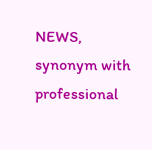NEWS, synonym with professional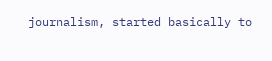journalism, started basically to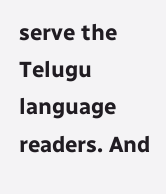serve the Telugu language readers. And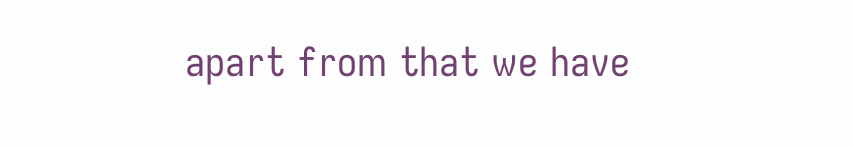apart from that we have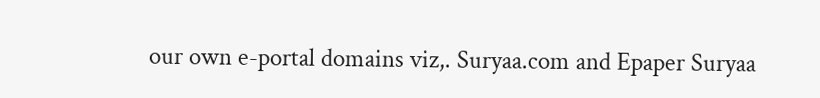our own e-portal domains viz,. Suryaa.com and Epaper Suryaa